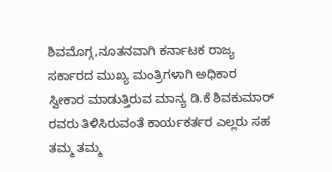ಶಿವಮೊಗ್ಗ,ನೂತನವಾಗಿ ಕರ್ನಾಟಕ ರಾಜ್ಯ ಸರ್ಕಾರದ ಮುಖ್ಯ ಮಂತ್ರಿಗಳಾಗಿ ಅಧಿಕಾರ ಸ್ವೀಕಾರ ಮಾಡುತ್ತಿರುವ ಮಾನ್ಯ ಡಿ.ಕೆ ಶಿವಕುಮಾರ್ ರವರು ತಿಳಿಸಿರುವಂತೆ ಕಾರ್ಯಕರ್ತರ ಎಲ್ಲರು ಸಹ ತಮ್ಮ ತಮ್ಮ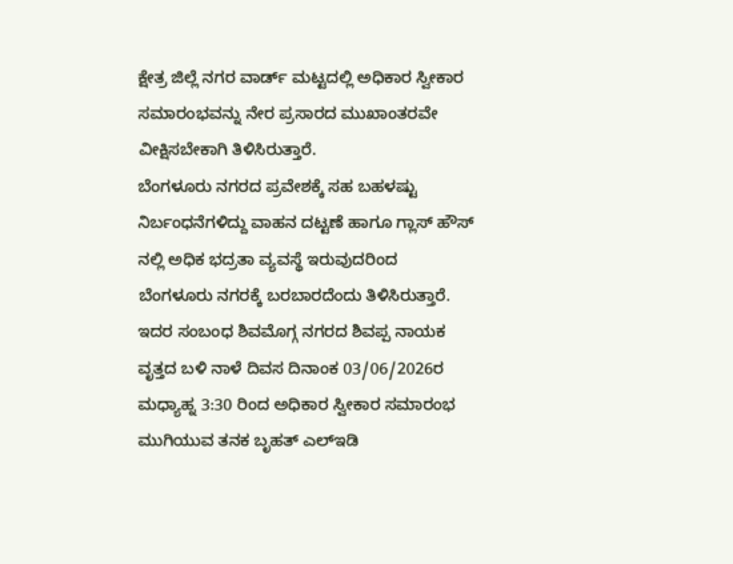ಕ್ಷೇತ್ರ ಜಿಲ್ಲೆ ನಗರ ವಾರ್ಡ್ ಮಟ್ಟದಲ್ಲಿ ಅಧಿಕಾರ ಸ್ವೀಕಾರ ಸಮಾರಂಭವನ್ನು ನೇರ ಪ್ರಸಾರದ ಮುಖಾಂತರವೇ ವೀಕ್ಷಿಸಬೇಕಾಗಿ ತಿಳಿಸಿರುತ್ತಾರೆ.
ಬೆಂಗಳೂರು ನಗರದ ಪ್ರವೇಶಕ್ಕೆ ಸಹ ಬಹಳಷ್ಟು ನಿರ್ಬಂಧನೆಗಳಿದ್ದು ವಾಹನ ದಟ್ಟಣೆ ಹಾಗೂ ಗ್ಲಾಸ್ ಹೌಸ್ ನಲ್ಲಿ ಅಧಿಕ ಭದ್ರತಾ ವ್ಯವಸ್ಥೆ ಇರುವುದರಿಂದ ಬೆಂಗಳೂರು ನಗರಕ್ಕೆ ಬರಬಾರದೆಂದು ತಿಳಿಸಿರುತ್ತಾರೆ.
ಇದರ ಸಂಬಂಧ ಶಿವಮೊಗ್ಗ ನಗರದ ಶಿವಪ್ಪ ನಾಯಕ ವೃತ್ತದ ಬಳಿ ನಾಳೆ ದಿವಸ ದಿನಾಂಕ 03/06/2026ರ ಮಧ್ಯಾಹ್ನ 3:30 ರಿಂದ ಅಧಿಕಾರ ಸ್ವೀಕಾರ ಸಮಾರಂಭ ಮುಗಿಯುವ ತನಕ ಬೃಹತ್ ಎಲ್ಇಡಿ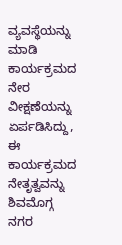ವ್ಯವಸ್ಥೆಯನ್ನು ಮಾಡಿ ಕಾರ್ಯಕ್ರಮದ ನೇರ ವೀಕ್ಷಣೆಯನ್ನು ಏರ್ಪಡಿಸಿದ್ದು,
ಈ ಕಾರ್ಯಕ್ರಮದ ನೇತೃತ್ವವನ್ನು ಶಿವಮೊಗ್ಗ ನಗರ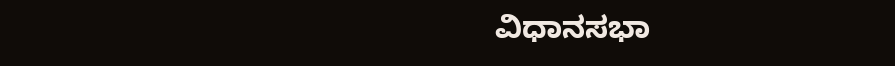ವಿಧಾನಸಭಾ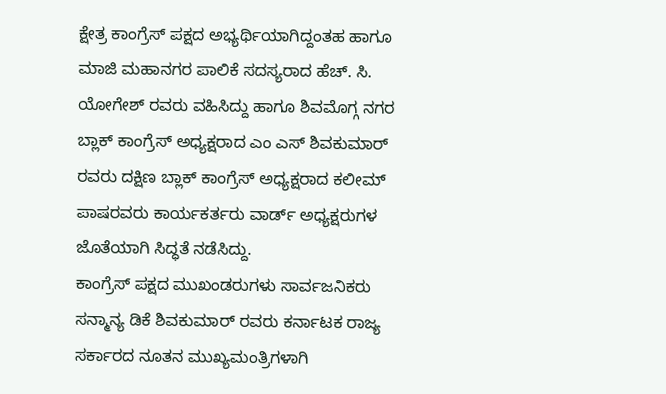ಕ್ಷೇತ್ರ ಕಾಂಗ್ರೆಸ್ ಪಕ್ಷದ ಅಭ್ಯರ್ಥಿಯಾಗಿದ್ದಂತಹ ಹಾಗೂ ಮಾಜಿ ಮಹಾನಗರ ಪಾಲಿಕೆ ಸದಸ್ಯರಾದ ಹೆಚ್. ಸಿ. ಯೋಗೇಶ್ ರವರು ವಹಿಸಿದ್ದು ಹಾಗೂ ಶಿವಮೊಗ್ಗ ನಗರ ಬ್ಲಾಕ್ ಕಾಂಗ್ರೆಸ್ ಅಧ್ಯಕ್ಷರಾದ ಎಂ ಎಸ್ ಶಿವಕುಮಾರ್ ರವರು ದಕ್ಷಿಣ ಬ್ಲಾಕ್ ಕಾಂಗ್ರೆಸ್ ಅಧ್ಯಕ್ಷರಾದ ಕಲೀಮ್ ಪಾಷರವರು ಕಾರ್ಯಕರ್ತರು ವಾರ್ಡ್ ಅಧ್ಯಕ್ಷರುಗಳ ಜೊತೆಯಾಗಿ ಸಿದ್ಧತೆ ನಡೆಸಿದ್ದು.
ಕಾಂಗ್ರೆಸ್ ಪಕ್ಷದ ಮುಖಂಡರುಗಳು ಸಾರ್ವಜನಿಕರು ಸನ್ಮಾನ್ಯ ಡಿಕೆ ಶಿವಕುಮಾರ್ ರವರು ಕರ್ನಾಟಕ ರಾಜ್ಯ ಸರ್ಕಾರದ ನೂತನ ಮುಖ್ಯಮಂತ್ರಿಗಳಾಗಿ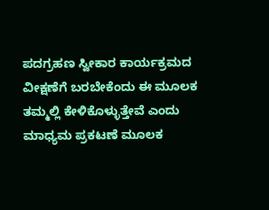ಪದಗ್ರಹಣ ಸ್ವೀಕಾರ ಕಾರ್ಯಕ್ರಮದ ವೀಕ್ಷಣೆಗೆ ಬರಬೇಕೆಂದು ಈ ಮೂಲಕ ತಮ್ಮಲ್ಲಿ ಕೇಳಿಕೊಳ್ಳುತ್ತೇವೆ ಎಂದು ಮಾಧ್ಯಮ ಪ್ರಕಟಣೆ ಮೂಲಕ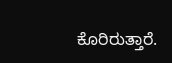ಕೊರಿರುತ್ತಾರೆ.